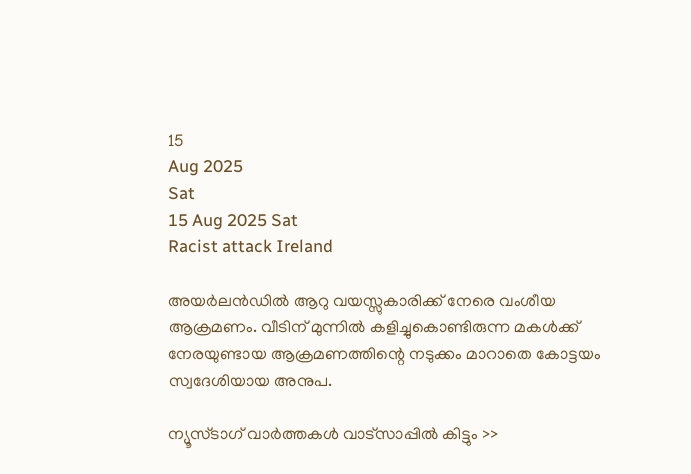15
Aug 2025
Sat
15 Aug 2025 Sat
Racist attack Ireland

അയര്‍ലന്‍ഡില്‍ ആറു വയസ്സുകാരിക്ക് നേരെ വംശീയ ആക്രമണം. വീടിന് മുന്നില്‍ കളിച്ചുകൊണ്ടിരുന്ന മകള്‍ക്ക് നേരയുണ്ടായ ആക്രമണത്തിന്റെ നടുക്കം മാറാതെ കോട്ടയം സ്വദേശിയായ അനുപ.

ന്യൂസ്ടാഗ് വാര്‍ത്തകള്‍ വാട്‌സാപ്പില്‍ കിട്ടും >>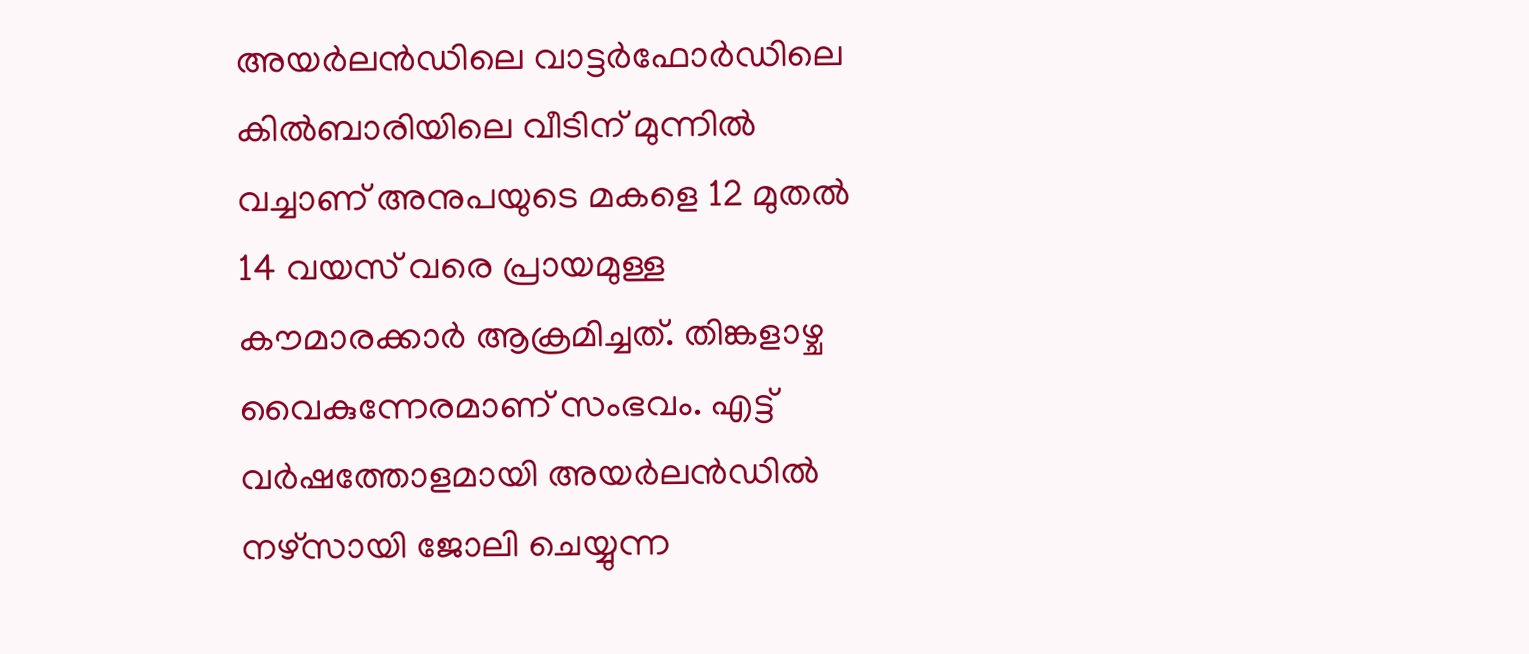അയര്‍ലന്‍ഡിലെ വാട്ടര്‍ഫോര്‍ഡിലെ കില്‍ബാരിയിലെ വീടിന് മുന്നില്‍ വച്ചാണ് അനുപയുടെ മകളെ 12 മുതല്‍ 14 വയസ് വരെ പ്രായമുള്ള കൗമാരക്കാര്‍ ആക്രമിച്ചത്. തിങ്കളാഴ്ച വൈകുന്നേരമാണ് സംഭവം. എട്ട് വര്‍ഷത്തോളമായി അയര്‍ലന്‍ഡില്‍ നഴ്‌സായി ജോലി ചെയ്യുന്ന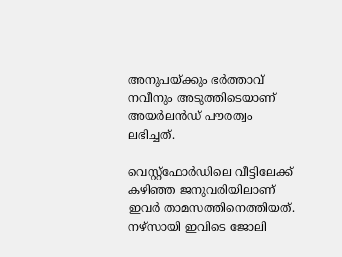അനുപയ്ക്കും ഭര്‍ത്താവ് നവീനും അടുത്തിടെയാണ് അയര്‍ലന്‍ഡ് പൗരത്വം ലഭിച്ചത്.

വെസ്റ്റ്‌ഫോര്‍ഡിലെ വീട്ടിലേക്ക് കഴിഞ്ഞ ജനുവരിയിലാണ് ഇവര്‍ താമസത്തിനെത്തിയത്. നഴ്‌സായി ഇവിടെ ജോലി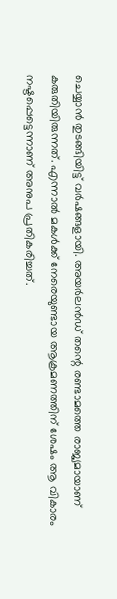ചെയ്യാന്‍ തുടങ്ങിയിട്ട് വര്‍ഷങ്ങളായി. അയര്‍ലന്‍ഡ് തന്റെ രണ്ടാമത്തെ രാജ്യമായാണ് കരുതിയിരുന്നത്. എന്നാല്‍ മകള്‍ക്ക് നേരെയുണ്ടായ ആക്രമണത്തിന് ശേഷം ആ വികാരം നഷ്ടപ്പെട്ടെന്നാണ് അനുപ പ്രതികരിച്ചത്.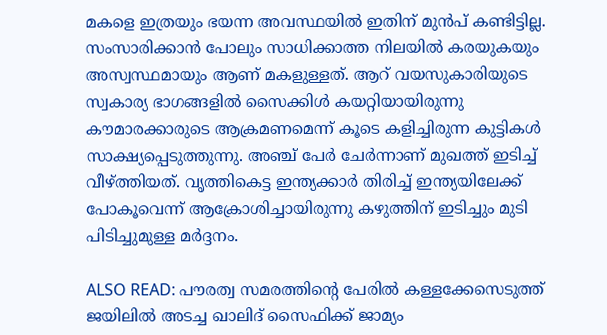മകളെ ഇത്രയും ഭയന്ന അവസ്ഥയില്‍ ഇതിന് മുന്‍പ് കണ്ടിട്ടില്ല. സംസാരിക്കാന്‍ പോലും സാധിക്കാത്ത നിലയില്‍ കരയുകയും അസ്വസ്ഥമായും ആണ് മകളുള്ളത്. ആറ് വയസുകാരിയുടെ സ്വകാര്യ ഭാഗങ്ങളില്‍ സൈക്കിള്‍ കയറ്റിയായിരുന്നു കൗമാരക്കാരുടെ ആക്രമണമെന്ന് കൂടെ കളിച്ചിരുന്ന കുട്ടികള്‍ സാക്ഷ്യപ്പെടുത്തുന്നു. അഞ്ച് പേര്‍ ചേര്‍ന്നാണ് മുഖത്ത് ഇടിച്ച് വീഴ്ത്തിയത്. വൃത്തികെട്ട ഇന്ത്യക്കാര്‍ തിരിച്ച് ഇന്ത്യയിലേക്ക് പോകൂവെന്ന് ആക്രോശിച്ചായിരുന്നു കഴുത്തിന് ഇടിച്ചും മുടി പിടിച്ചുമുള്ള മര്‍ദ്ദനം.

ALSO READ: പൗരത്വ സമരത്തിന്റെ പേരില്‍ കള്ളക്കേസെടുത്ത് ജയിലില്‍ അടച്ച ഖാലിദ് സൈഫിക്ക് ജാമ്യം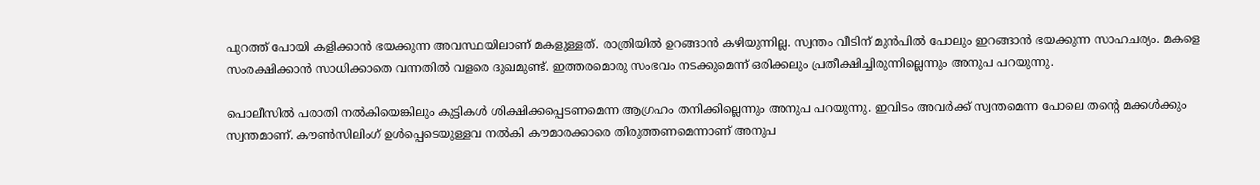പുറത്ത് പോയി കളിക്കാന്‍ ഭയക്കുന്ന അവസ്ഥയിലാണ് മകളുള്ളത്. രാത്രിയില്‍ ഉറങ്ങാന്‍ കഴിയുന്നില്ല. സ്വന്തം വീടിന് മുന്‍പില്‍ പോലും ഇറങ്ങാന്‍ ഭയക്കുന്ന സാഹചര്യം. മകളെ സംരക്ഷിക്കാന്‍ സാധിക്കാതെ വന്നതില്‍ വളരെ ദുഖമുണ്ട്. ഇത്തരമൊരു സംഭവം നടക്കുമെന്ന് ഒരിക്കലും പ്രതീക്ഷിച്ചിരുന്നില്ലെന്നും അനുപ പറയുന്നു.

പൊലീസില്‍ പരാതി നല്‍കിയെങ്കിലും കുട്ടികള്‍ ശിക്ഷിക്കപ്പെടണമെന്ന ആഗ്രഹം തനിക്കില്ലെന്നും അനുപ പറയുന്നു. ഇവിടം അവര്‍ക്ക് സ്വന്തമെന്ന പോലെ തന്റെ മക്കള്‍ക്കും സ്വന്തമാണ്. കൗണ്‍സിലിംഗ് ഉള്‍പ്പെടെയുള്ളവ നല്‍കി കൗമാരക്കാരെ തിരുത്തണമെന്നാണ് അനുപ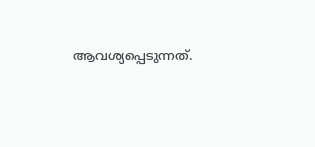ആവശ്യപ്പെടുന്നത്.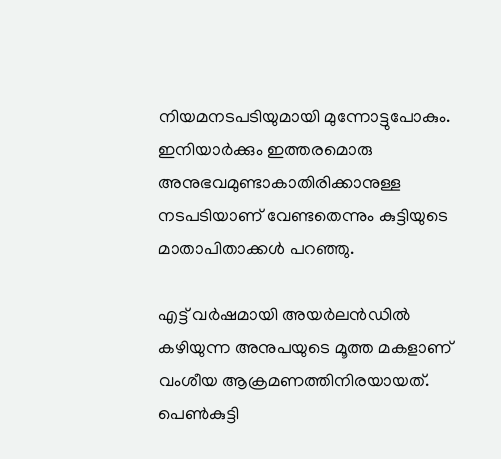നിയമനടപടിയുമായി മുന്നോട്ടുപോകും. ഇനിയാര്‍ക്കും ഇത്തരമൊരു അനുഭവമുണ്ടാകാതിരിക്കാനുള്ള നടപടിയാണ് വേണ്ടതെന്നും കുട്ടിയുടെ മാതാപിതാക്കള്‍ പറഞ്ഞു.

എട്ട് വര്‍ഷമായി അയര്‍ലന്‍ഡില്‍ കഴിയുന്ന അനുപയുടെ മൂത്ത മകളാണ് വംശീയ ആക്രമണത്തിനിരയായത്. പെണ്‍കുട്ടി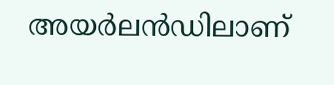അയര്‍ലന്‍ഡിലാണ്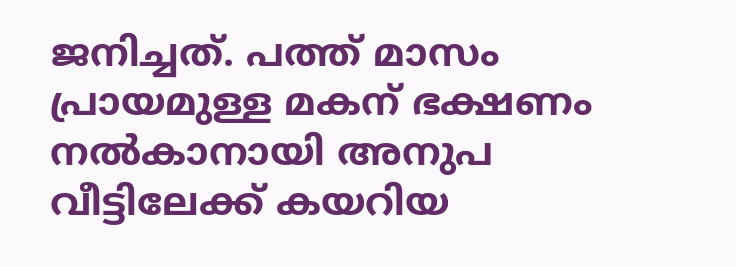ജനിച്ചത്. പത്ത് മാസം പ്രായമുള്ള മകന് ഭക്ഷണം നല്‍കാനായി അനുപ വീട്ടിലേക്ക് കയറിയ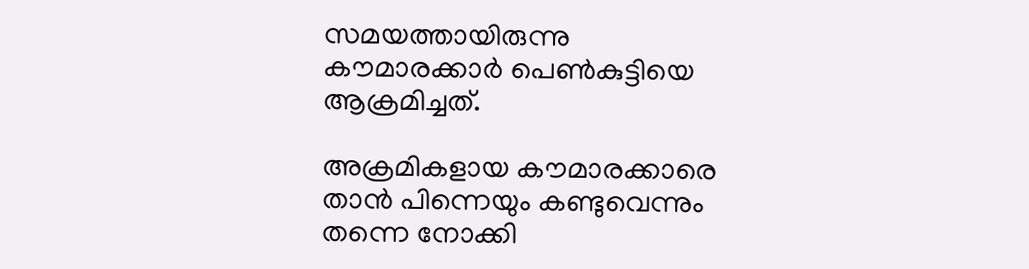സമയത്തായിരുന്നു കൗമാരക്കാര്‍ പെണ്‍കുട്ടിയെ ആക്രമിച്ചത്.

അക്രമികളായ കൗമാരക്കാരെ താന്‍ പിന്നെയും കണ്ടുവെന്നും തന്നെ നോക്കി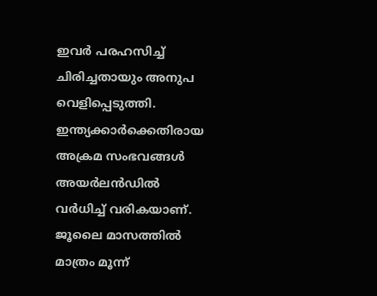ഇവര്‍ പരഹസിച്ച് ചിരിച്ചതായും അനുപ വെളിപ്പെടുത്തി. ഇന്ത്യക്കാര്‍ക്കെതിരായ അക്രമ സംഭവങ്ങള്‍ അയര്‍ലന്‍ഡില്‍ വര്‍ധിച്ച് വരികയാണ്. ജൂലൈ മാസത്തില്‍ മാത്രം മൂന്ന്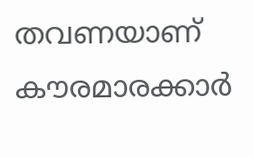തവണയാണ് കൗരമാരക്കാര്‍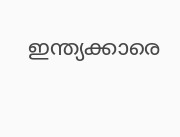ഇന്ത്യക്കാരെ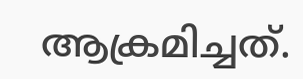ആക്രമിച്ചത്.